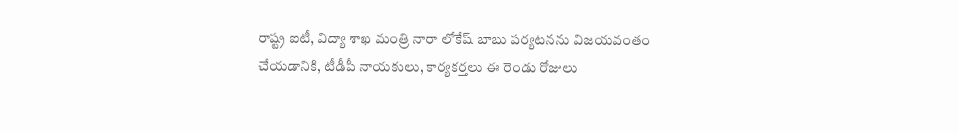రాష్ట్ర ఐటీ, విద్యా శాఖ మంత్రి నారా లోకేష్ బాబు పర్యటనను విజయవంతం చేయడానికి, టీడీపీ నాయకులు, కార్యకర్తలు ఈ రెండు రోజులు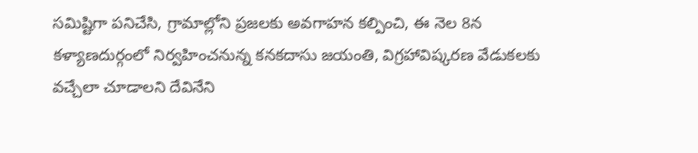సమిష్టిగా పనిచేసి, గ్రామాల్లోని ప్రజలకు అవగాహన కల్పించి, ఈ నెల 8న కళ్యాణదుర్గంలో నిర్వహించనున్న కనకదాసు జయంతి, విగ్రహావిష్కరణ వేడుకలకు వచ్చేలా చూడాలని దేవినేని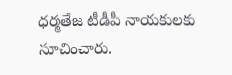ధర్మతేజ టీడీపీ నాయకులకు సూచించారు.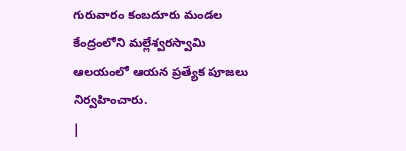గురువారం కంబదూరు మండల కేంద్రంలోని మల్లేశ్వరస్వామి ఆలయంలో ఆయన ప్రత్యేక పూజలు నిర్వహించారు.
|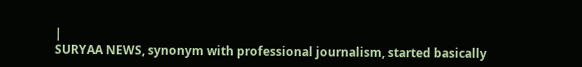|
SURYAA NEWS, synonym with professional journalism, started basically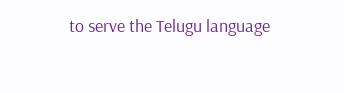to serve the Telugu language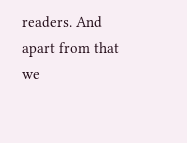readers. And apart from that we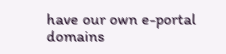have our own e-portal domains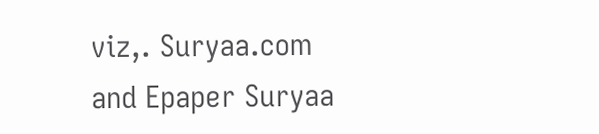viz,. Suryaa.com and Epaper Suryaa